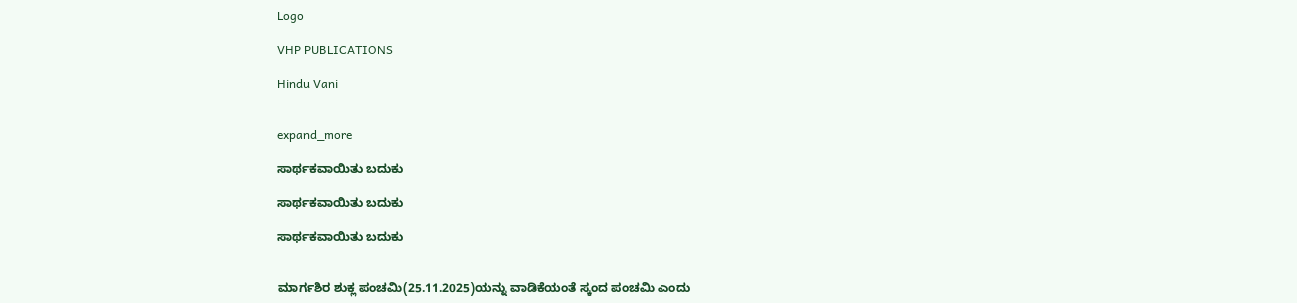Logo

VHP PUBLICATIONS

Hindu Vani


expand_more

ಸಾರ್ಥಕವಾಯಿತು ಬದುಕು

ಸಾರ್ಥಕವಾಯಿತು ಬದುಕು

ಸಾರ್ಥಕವಾಯಿತು ಬದುಕು


ಮಾರ್ಗಶಿರ ಶುಕ್ಲ ಪಂಚಮಿ(25.11.2025)ಯನ್ನು ವಾಡಿಕೆಯಂತೆ ಸ್ಕಂದ ಪಂಚಮಿ ಎಂದು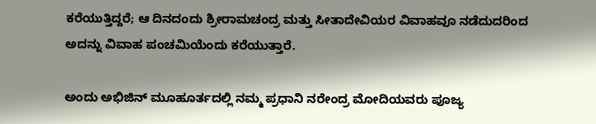ಕರೆಯುತ್ತಿದ್ದರೆ; ಆ ದಿನದಂದು ಶ್ರೀರಾಮಚಂದ್ರ ಮತ್ತು ಸೀತಾದೇವಿಯರ ವಿವಾಹವೂ ನಡೆದುದರಿಂದ ಅದನ್ನು ವಿವಾಹ ಪಂಚಮಿಯೆಂದು ಕರೆಯುತ್ತಾರೆ.

ಅಂದು ಅಭಿಜಿನ್ ಮೂಹೂರ್ತದಲ್ಲಿ ನಮ್ಮ ಪ್ರಧಾನಿ ನರೇಂದ್ರ ಮೋದಿಯವರು ಪೂಜ್ಯ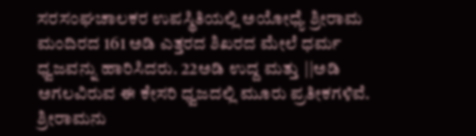ಸರಸಂಘಚಾಲಕರ ಉಪಸ್ಥಿತಿಯಲ್ಲಿ ಅಯೋಧ್ಯೆ ಶ್ರೀರಾಮ ಮಂದಿರದ 161 ಅಡಿ ಎತ್ತರದ ಶಿಖರದ ಮೇಲೆ ಧರ್ಮ ಧ್ವಜವನ್ನು ಹಾರಿಸಿದರು. 22ಅಡಿ ಉದ್ದ ಮತ್ತು ||ಅಡಿ ಅಗಲವಿರುವ ಈ ಕೇಸರಿ ಧ್ವಜದಲ್ಲಿ ಮೂರು ಪ್ರತೀಕಗಳಿವೆ. ಶ್ರೀರಾಮನು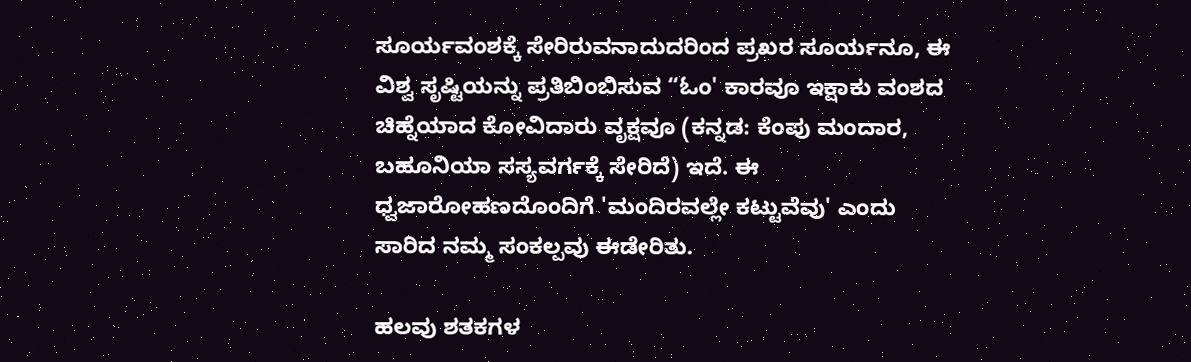ಸೂರ್ಯವಂಶಕ್ಕೆ ಸೇರಿರುವನಾದುದರಿಂದ ಪ್ರಖರ ಸೂರ್ಯನೂ, ಈ ವಿಶ್ವ ಸೃಷ್ಟಿಯನ್ನು ಪ್ರತಿಬಿಂಬಿಸುವ “ಓಂ' ಕಾರವೂ ಇಕ್ಷಾಕು ವಂಶದ ಚಿಹ್ನೆಯಾದ ಕೋವಿದಾರು ವೃಕ್ಷವೂ (ಕನ್ನಡ: ಕೆಂಪು ಮಂದಾರ, ಬಹೂನಿಯಾ ಸಸ್ಯವರ್ಗಕ್ಕೆ ಸೇರಿದೆ) ಇದೆ. ಈ ಧ್ವಜಾರೋಹಣದೊಂದಿಗೆ 'ಮಂದಿರವಲ್ಲೇ ಕಟ್ಟುವೆವು' ಎಂದು ಸಾರಿದ ನಮ್ಮ ಸಂಕಲ್ಪವು ಈಡೇರಿತು.

ಹಲವು ಶತಕಗಳ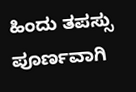ಹಿಂದು ತಪಸ್ಸು ಪೂರ್ಣವಾಗಿ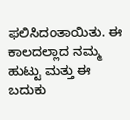ಫಲಿಸಿದಂತಾಯಿತು. ಈ ಕಾಲದಲ್ಲಾದ ನಮ್ಮ ಹುಟ್ಟು ಮತ್ತು ಈ ಬದುಕು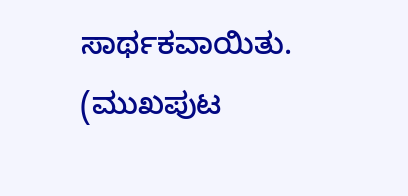ಸಾರ್ಥಕವಾಯಿತು. (ಮುಖಪುಟ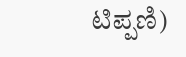ಟಿಪ್ಪಣಿ)